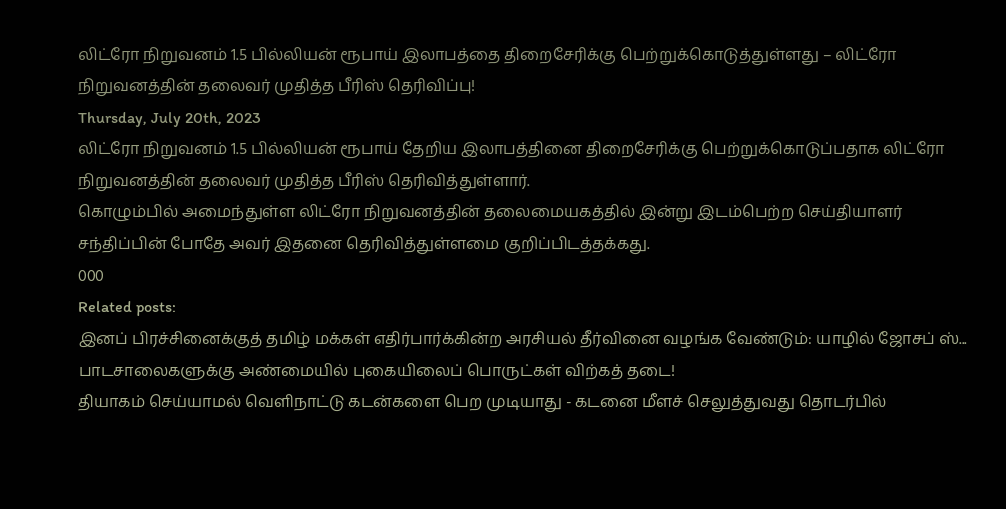லிட்ரோ நிறுவனம் 1.5 பில்லியன் ரூபாய் இலாபத்தை திறைசேரிக்கு பெற்றுக்கொடுத்துள்ளது – லிட்ரோ நிறுவனத்தின் தலைவர் முதித்த பீரிஸ் தெரிவிப்பு!
Thursday, July 20th, 2023
லிட்ரோ நிறுவனம் 1.5 பில்லியன் ரூபாய் தேறிய இலாபத்தினை திறைசேரிக்கு பெற்றுக்கொடுப்பதாக லிட்ரோ நிறுவனத்தின் தலைவர் முதித்த பீரிஸ் தெரிவித்துள்ளார்.
கொழும்பில் அமைந்துள்ள லிட்ரோ நிறுவனத்தின் தலைமையகத்தில் இன்று இடம்பெற்ற செய்தியாளர் சந்திப்பின் போதே அவர் இதனை தெரிவித்துள்ளமை குறிப்பிடத்தக்கது.
000
Related posts:
இனப் பிரச்சினைக்குத் தமிழ் மக்கள் எதிர்பார்க்கின்ற அரசியல் தீர்வினை வழங்க வேண்டும்: யாழில் ஜோசப் ஸ்...
பாடசாலைகளுக்கு அண்மையில் புகையிலைப் பொருட்கள் விற்கத் தடை!
தியாகம் செய்யாமல் வெளிநாட்டு கடன்களை பெற முடியாது - கடனை மீளச் செலுத்துவது தொடர்பில்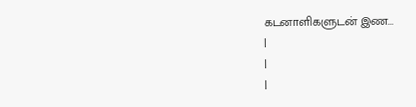கடனாளிகளுடன் இண...
|
|
|